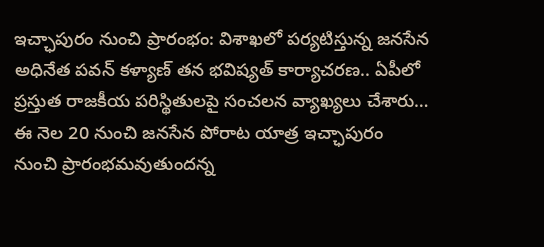ఇచ్ఛాపురం నుంచి ప్రారంభం: విశాఖలో పర్యటిస్తున్న జనసేన అధినేత పవన్ కళ్యాణ్ తన భవిష్యత్ కార్యాచరణ.. ఏపీలో ప్రస్తుత రాజకీయ పరిస్థితులపై సంచలన వ్యాఖ్యలు చేశారు… ఈ నెల 20 నుంచి జనసేన పోరాట యాత్ర ఇచ్ఛాపురం నుంచి ప్రారంభమవుతుందన్న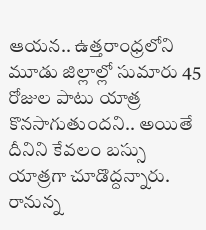ఆయన.. ఉత్తరాంధ్రలోని మూడు జిల్లాల్లో సుమారు 45 రోజుల పాటు యాత్ర కొనసాగుతుందని.. అయితే దీనిని కేవలం బస్సు యాత్రగా చూడొద్దన్నారు. రానున్న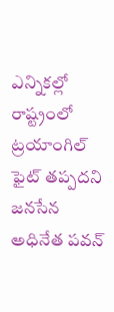ఎన్నికల్లో రాష్ట్రంలో ట్రయాంగిల్ ఫైట్ తప్పదని జనసేన అధినేత పవన్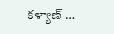కళ్యాణ్ …